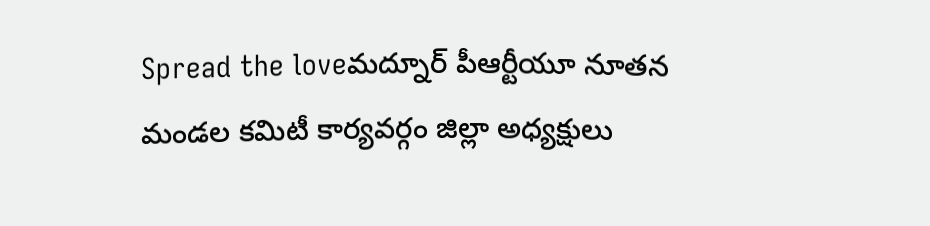Spread the loveమద్నూర్ పీఆర్టీయూ నూతన మండల కమిటీ కార్యవర్గం జిల్లా అధ్యక్షులు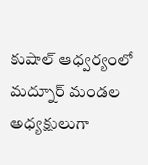కుషాల్ ఆధ్వర్యంలో మద్నూర్ మండల అధ్యక్షులుగా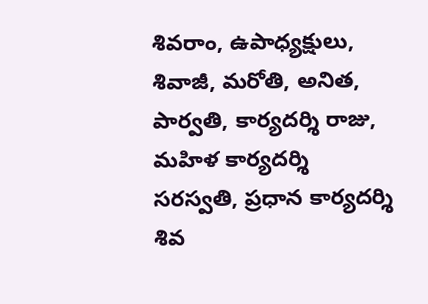శివరాం, ఉపాధ్యక్షులు, శివాజీ, మరోతి, అనిత, పార్వతి, కార్యదర్శి రాజు, మహిళ కార్యదర్శి సరస్వతి, ప్రధాన కార్యదర్శి శివ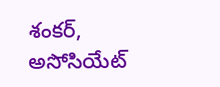శంకర్, అసోసియేట్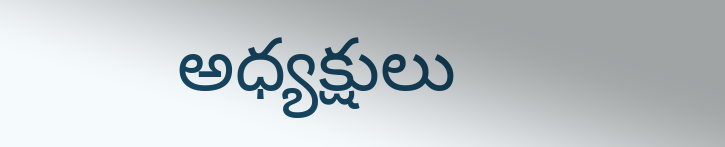అధ్యక్షులు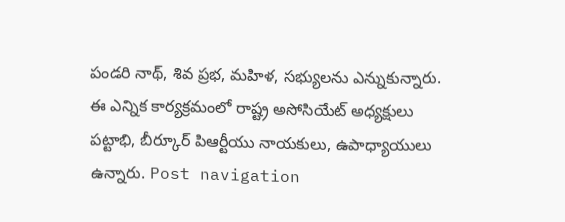పండరి నాథ్, శివ ప్రభ, మహిళ, సభ్యులను ఎన్నుకున్నారు. ఈ ఎన్నిక కార్యక్రమంలో రాష్ట్ర అసోసియేట్ అధ్యక్షులు పట్టాభి, బీర్కూర్ పిఆర్టీయు నాయకులు, ఉపాధ్యాయులు ఉన్నారు. Post navigation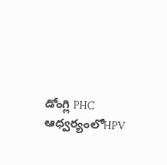డోంగ్లి PHC ఆధ్వర్యంలోHPV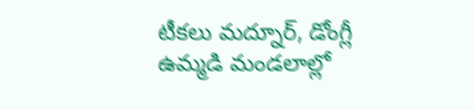టీకలు మద్నూర్, డోంగ్లీ ఉమ్మడి మండలాల్లో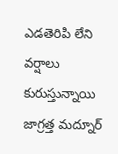ఎడతెరిపి లేని వర్షాలు కురుస్తున్నాయి జాగ్రత్త మద్నూర్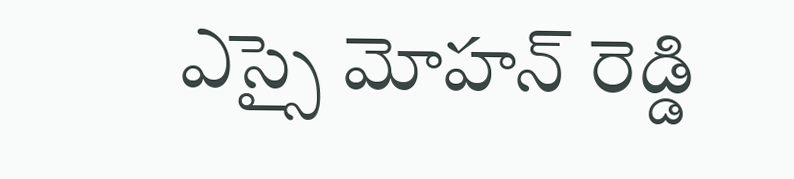ఎస్సై మోహన్ రెడ్డి